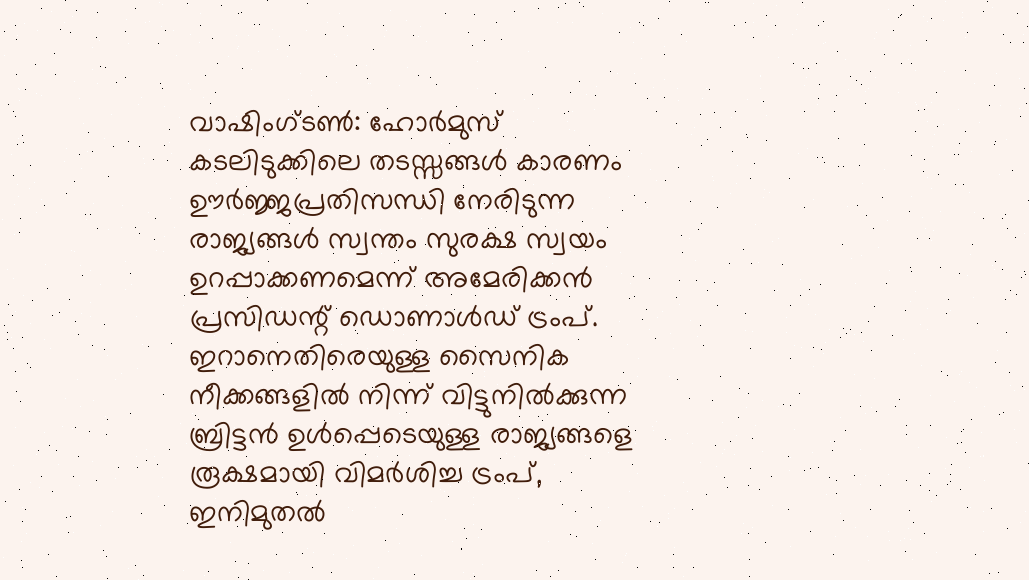വാഷിംഗ്ടൺ: ഹോർമുസ് കടലിടുക്കിലെ തടസ്സങ്ങൾ കാരണം ഊർജ്ജപ്രതിസന്ധി നേരിടുന്ന രാജ്യങ്ങൾ സ്വന്തം സുരക്ഷ സ്വയം ഉറപ്പാക്കണമെന്ന് അമേരിക്കൻ പ്രസിഡന്റ് ഡൊണാൾഡ് ട്രംപ്. ഇറാനെതിരെയുള്ള സൈനിക നീക്കങ്ങളിൽ നിന്ന് വിട്ടുനിൽക്കുന്ന ബ്രിട്ടൻ ഉൾപ്പെടെയുള്ള രാജ്യങ്ങളെ രൂക്ഷമായി വിമർശിച്ച ട്രംപ്, ഇനിമുതൽ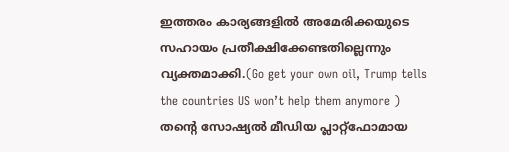ഇത്തരം കാര്യങ്ങളിൽ അമേരിക്കയുടെ സഹായം പ്രതീക്ഷിക്കേണ്ടതില്ലെന്നും വ്യക്തമാക്കി.(Go get your own oil, Trump tells the countries US won’t help them anymore )
തന്റെ സോഷ്യൽ മീഡിയ പ്ലാറ്റ്ഫോമായ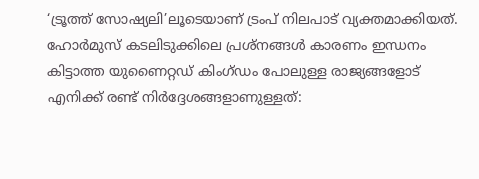‘ട്രൂത്ത് സോഷ്യലി’ലൂടെയാണ് ട്രംപ് നിലപാട് വ്യക്തമാക്കിയത്. ഹോർമുസ് കടലിടുക്കിലെ പ്രശ്നങ്ങൾ കാരണം ഇന്ധനം കിട്ടാത്ത യുണൈറ്റഡ് കിംഗ്ഡം പോലുള്ള രാജ്യങ്ങളോട് എനിക്ക് രണ്ട് നിർദ്ദേശങ്ങളാണുള്ളത്: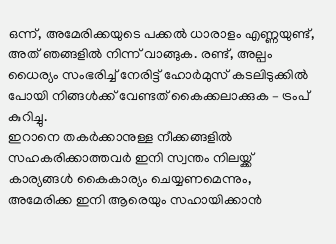ഒന്ന്, അമേരിക്കയുടെ പക്കൽ ധാരാളം എണ്ണയുണ്ട്, അത് ഞങ്ങളിൽ നിന്ന് വാങ്ങുക. രണ്ട്, അല്പം ധൈര്യം സംഭരിച്ച് നേരിട്ട് ഹോർമുസ് കടലിടുക്കിൽ പോയി നിങ്ങൾക്ക് വേണ്ടത് കൈക്കലാക്കുക – ട്രംപ് കുറിച്ചു.
ഇറാനെ തകർക്കാനുള്ള നീക്കങ്ങളിൽ സഹകരിക്കാത്തവർ ഇനി സ്വന്തം നിലയ്ക്ക് കാര്യങ്ങൾ കൈകാര്യം ചെയ്യണമെന്നും, അമേരിക്ക ഇനി ആരെയും സഹായിക്കാൻ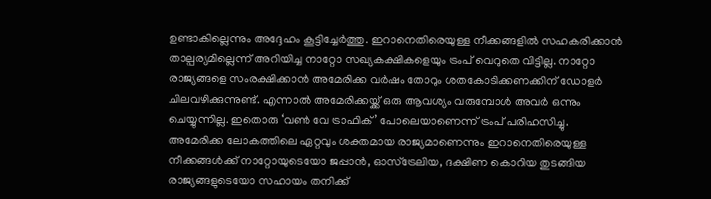ഉണ്ടാകില്ലെന്നും അദ്ദേഹം കൂട്ടിച്ചേർത്തു. ഇറാനെതിരെയുള്ള നീക്കങ്ങളിൽ സഹകരിക്കാൻ താല്പര്യമില്ലെന്ന് അറിയിച്ച നാറ്റോ സഖ്യകക്ഷികളെയും ട്രംപ് വെറുതെ വിട്ടില്ല. നാറ്റോ രാജ്യങ്ങളെ സംരക്ഷിക്കാൻ അമേരിക്ക വർഷം തോറും ശതകോടിക്കണക്കിന് ഡോളർ ചിലവഴിക്കുന്നുണ്ട്. എന്നാൽ അമേരിക്കയ്ക്ക് ഒരു ആവശ്യം വരുമ്പോൾ അവർ ഒന്നും ചെയ്യുന്നില്ല. ഇതൊരു ‘വൺ വേ ട്രാഫിക്’ പോലെയാണെന്ന് ട്രംപ് പരിഹസിച്ചു.
അമേരിക്ക ലോകത്തിലെ ഏറ്റവും ശക്തമായ രാജ്യമാണെന്നും ഇറാനെതിരെയുള്ള നീക്കങ്ങൾക്ക് നാറ്റോയുടെയോ ജപ്പാൻ, ഓസ്ട്രേലിയ, ദക്ഷിണ കൊറിയ തുടങ്ങിയ രാജ്യങ്ങളുടെയോ സഹായം തനിക്ക്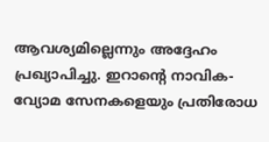ആവശ്യമില്ലെന്നും അദ്ദേഹം പ്രഖ്യാപിച്ചു. ഇറാന്റെ നാവിക-വ്യോമ സേനകളെയും പ്രതിരോധ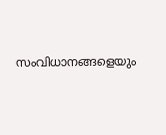സംവിധാനങ്ങളെയും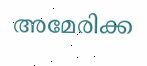അമേരിക്ക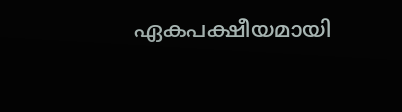ഏകപക്ഷീയമായി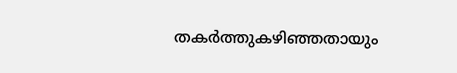തകർത്തുകഴിഞ്ഞതായും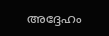അദ്ദേഹം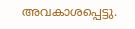അവകാശപ്പെട്ടു.